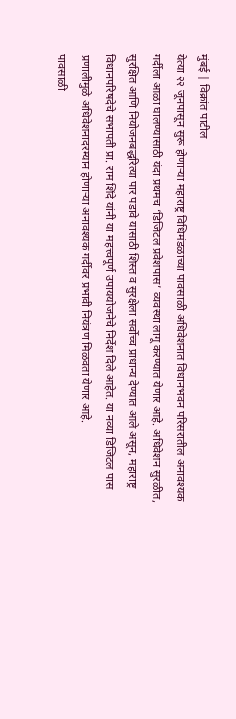मुंबई | विक्रांत पाटील
येत्या २२ जूनपासून सुरू होणाऱ्या महाराष्ट्र विधिमंडळाच्या पावसाळी अधिवेशनात विधानभवन परिसरातील अनावश्यक गर्दीला आळा घालण्यासाठी यंदा प्रथमच ‘डिजिटल प्रवेशपास’ व्यवस्था लागू करण्यात येणार आहे. अधिवेशन सुरळीत, सुरक्षित आणि नियोजनबद्धरित्या पार पडावे यासाठी शिस्त व सुरक्षेला सर्वोच्च प्राधान्य देण्यात आले असून, महाराष्ट्र विधानपरिषदेचे सभापती प्रा. राम शिंदे यांनी या महत्त्वपूर्ण उपाययोजनेचे निर्देश दिले आहेत. या नव्या डिजिटल पास प्रणालीमुळे अधिवेशनादरम्यान होणाऱ्या अनावश्यक गर्दीवर प्रभावी नियंत्रण मिळवता येणार आहे.
पावसाळी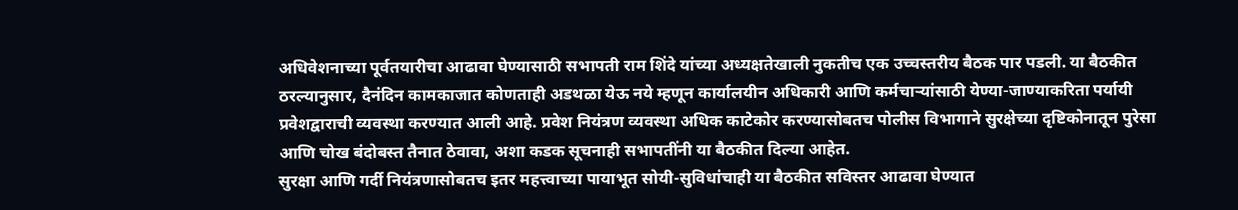अधिवेशनाच्या पूर्वतयारीचा आढावा घेण्यासाठी सभापती राम शिंदे यांच्या अध्यक्षतेखाली नुकतीच एक उच्चस्तरीय बैठक पार पडली. या बैठकीत ठरल्यानुसार, दैनंदिन कामकाजात कोणताही अडथळा येऊ नये म्हणून कार्यालयीन अधिकारी आणि कर्मचाऱ्यांसाठी येण्या-जाण्याकरिता पर्यायी प्रवेशद्वाराची व्यवस्था करण्यात आली आहे. प्रवेश नियंत्रण व्यवस्था अधिक काटेकोर करण्यासोबतच पोलीस विभागाने सुरक्षेच्या दृष्टिकोनातून पुरेसा आणि चोख बंदोबस्त तैनात ठेवावा, अशा कडक सूचनाही सभापतींनी या बैठकीत दिल्या आहेत.
सुरक्षा आणि गर्दी नियंत्रणासोबतच इतर महत्त्वाच्या पायाभूत सोयी-सुविधांचाही या बैठकीत सविस्तर आढावा घेण्यात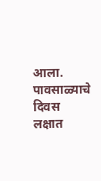आला. पावसाळ्याचे दिवस लक्षात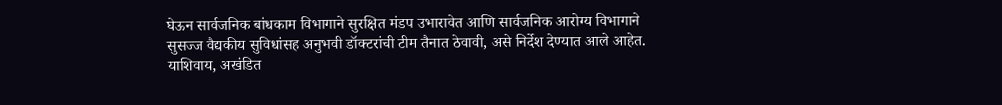घेऊन सार्वजनिक बांधकाम विभागाने सुरक्षित मंडप उभारावेत आणि सार्वजनिक आरोग्य विभागाने सुसज्ज वैद्यकीय सुविधांसह अनुभवी डॉक्टरांची टीम तैनात ठेवावी, असे निर्देश देण्यात आले आहेत. याशिवाय, अखंडित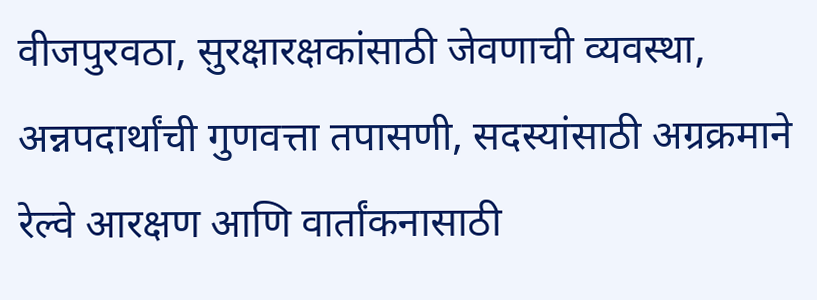वीजपुरवठा, सुरक्षारक्षकांसाठी जेवणाची व्यवस्था, अन्नपदार्थांची गुणवत्ता तपासणी, सदस्यांसाठी अग्रक्रमाने रेल्वे आरक्षण आणि वार्तांकनासाठी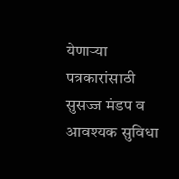येणाऱ्या पत्रकारांसाठी सुसज्ज मंडप व आवश्यक सुविधा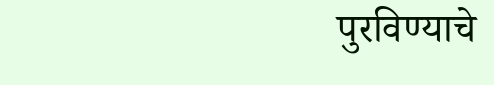पुरविण्याचे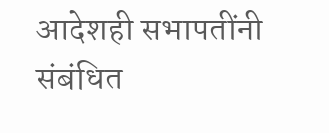आदेशही सभापतींनी संबंधित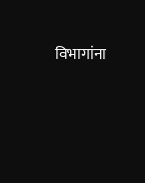विभागांना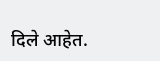दिले आहेत.